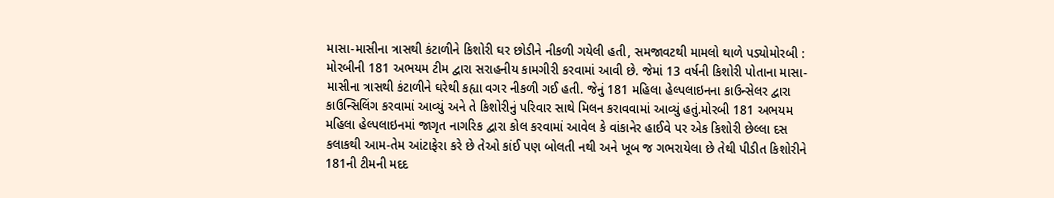માસા-માસીના ત્રાસથી કંટાળીને કિશોરી ઘર છોડીને નીકળી ગયેલી હતી, સમજાવટથી મામલો થાળે પડ્યોમોરબી : મોરબીની 181 અભયમ ટીમ દ્વારા સરાહનીય કામગીરી કરવામાં આવી છે. જેમાં 13 વર્ષની કિશોરી પોતાના માસા-માસીના ત્રાસથી કંટાળીને ઘરેથી કહ્યા વગર નીકળી ગઈ હતી. જેનું 181 મહિલા હેલ્પલાઇનના કાઉન્સેલર દ્વારા કાઉન્સિલિંગ કરવામાં આવ્યું અને તે કિશોરીનું પરિવાર સાથે મિલન કરાવવામાં આવ્યું હતું.મોરબી 181 અભયમ મહિલા હેલ્પલાઇનમાં જાગૃત નાગરિક દ્વારા કોલ કરવામાં આવેલ કે વાંકાનેર હાઈવે પર એક કિશોરી છેલ્લા દસ કલાકથી આમ-તેમ આંટાફેરા કરે છે તેઓ કાંઈ પણ બોલતી નથી અને ખૂબ જ ગભરાયેલા છે તેથી પીડીત કિશોરીને 181ની ટીમની મદદ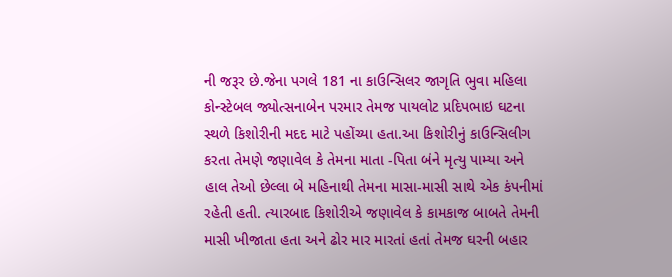ની જરૂર છે.જેના પગલે 181 ના કાઉન્સિલર જાગૃતિ ભુવા મહિલા કોન્સ્ટેબલ જ્યોત્સનાબેન પરમાર તેમજ પાયલોટ પ્રદિપભાઇ ઘટના સ્થળે કિશોરીની મદદ માટે પહોંચ્યા હતા.આ કિશોરીનું કાઉન્સિલીગ કરતા તેમણે જણાવેલ કે તેમના માતા -પિતા બંને મૃત્યુ પામ્યા અને હાલ તેઓ છેલ્લા બે મહિનાથી તેમના માસા-માસી સાથે એક કંપનીમાં રહેતી હતી. ત્યારબાદ કિશોરીએ જણાવેલ કે કામકાજ બાબતે તેમની માસી ખીજાતા હતા અને ઢોર માર મારતાં હતાં તેમજ ઘરની બહાર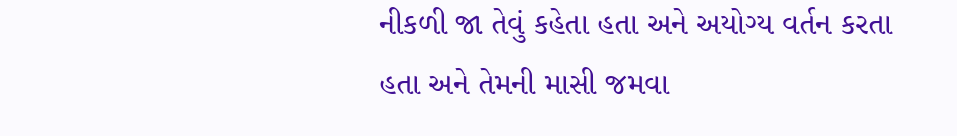નીકળી જા તેવું કહેતા હતા અને અયોગ્ય વર્તન કરતા હતા અને તેમની માસી જમવા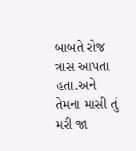બાબતે રોજ ત્રાસ આપતા હતા.અને તેમના માસી તું મરી જા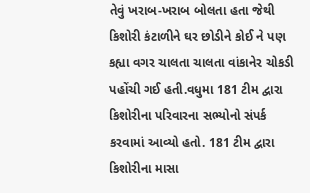તેવું ખરાબ-ખરાબ બોલતા હતા જેથી કિશોરી કંટાળીને ઘર છોડીને કોઈ ને પણ કહ્યા વગર ચાલતા ચાલતા વાંકાનેર ચોકડી પહોંચી ગઈ હતી.વધુમા 181 ટીમ દ્વારા કિશોરીના પરિવારના સભ્યોનો સંપર્ક કરવામાં આવ્યો હતો. 181 ટીમ દ્વારા કિશોરીના માસા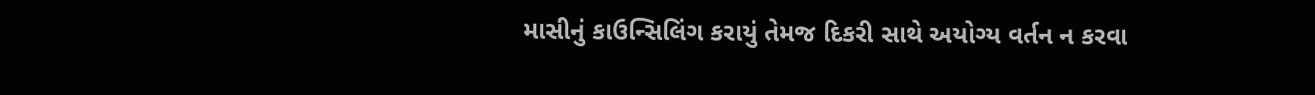માસીનું કાઉન્સિલિંગ કરાયું તેમજ દિકરી સાથે અયોગ્ય વર્તન ન કરવા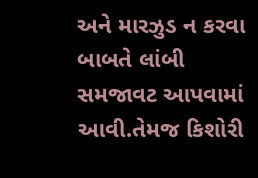અને મારઝુડ ન કરવા બાબતે લાંબી સમજાવટ આપવામાં આવી.તેમજ કિશોરી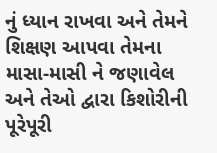નું ધ્યાન રાખવા અને તેમને શિક્ષણ આપવા તેમના માસા-માસી ને જણાવેલ અને તેઓ દ્વારા કિશોરીની પૂરેપૂરી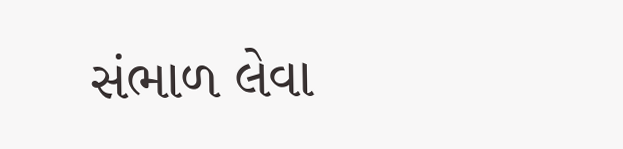સંભાળ લેવા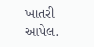ખાતરી આપેલ.